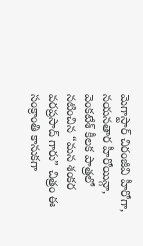మెగాస్టార్ చిరంజీవి హీరోగా, నయనతార హీరోయిన్గా, వెంకటేశ్ కీలక పాత్రలో నటించిన “మన శంకర వరప్రసాద్ గారు” చిత్రం ఈ సంక్రాంతి కానుకగా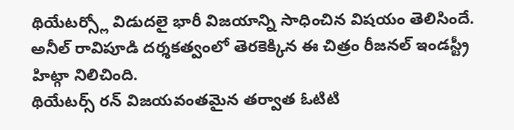థియేటర్స్లో విడుదలై భారీ విజయాన్ని సాధించిన విషయం తెలిసిందే. అనీల్ రావిపూడి దర్శకత్వంలో తెరకెక్కిన ఈ చిత్రం రీజనల్ ఇండస్ట్రీ హిట్గా నిలిచింది.
థియేటర్స్ రన్ విజయవంతమైన తర్వాత ఓటిటి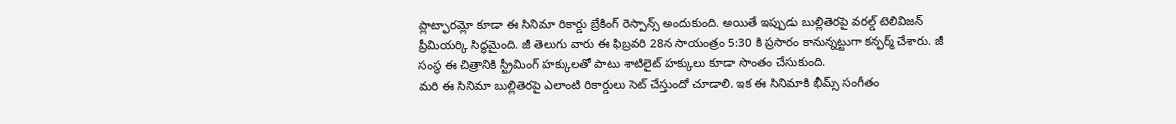ప్లాట్ఫారమ్లో కూడా ఈ సినిమా రికార్డు బ్రేకింగ్ రెస్పాన్స్ అందుకుంది. అయితే ఇప్పుడు బుల్లితెరపై వరల్డ్ టెలివిజన్ ప్రీమియర్కి సిద్ధమైంది. జీ తెలుగు వారు ఈ ఫిబ్రవరి 28న సాయంత్రం 5:30 కి ప్రసారం కానున్నట్టుగా కన్ఫర్మ్ చేశారు. జీ సంస్థ ఈ చిత్రానికి స్ట్రీమింగ్ హక్కులతో పాటు శాటిలైట్ హక్కులు కూడా సొంతం చేసుకుంది.
మరి ఈ సినిమా బుల్లితెరపై ఎలాంటి రికార్డులు సెట్ చేస్తుందో చూడాలి. ఇక ఈ సినిమాకి భీమ్స్ సంగీతం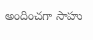అందించగా సాహు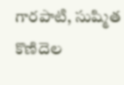గారపాటి, సుష్మిత కొణిదెల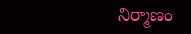నిర్మాణం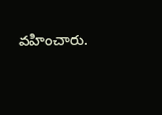వహించారు.